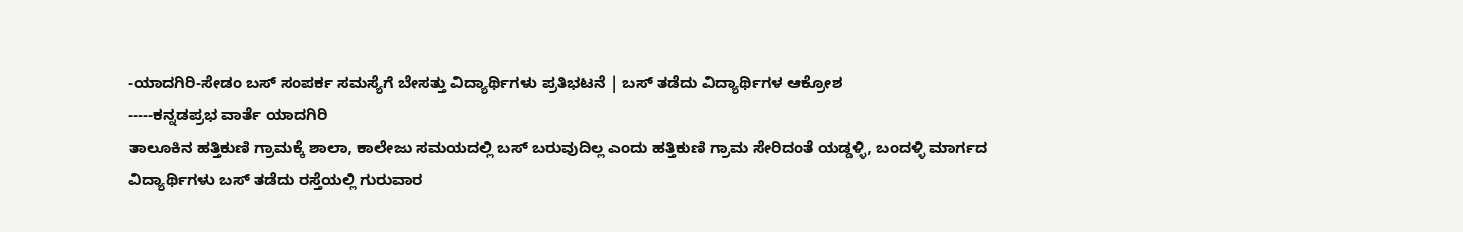-ಯಾದಗಿರಿ-ಸೇಡಂ ಬಸ್ ಸಂಪರ್ಕ ಸಮಸ್ಯೆಗೆ ಬೇಸತ್ತು ವಿದ್ಯಾರ್ಥಿಗಳು ಪ್ರತಿಭಟನೆ | ಬಸ್ ತಡೆದು ವಿದ್ಯಾರ್ಥಿಗಳ ಆಕ್ರೋಶ
-----ಕನ್ನಡಪ್ರಭ ವಾರ್ತೆ ಯಾದಗಿರಿ
ತಾಲೂಕಿನ ಹತ್ತಿಕುಣಿ ಗ್ರಾಮಕ್ಕೆ ಶಾಲಾ, ಕಾಲೇಜು ಸಮಯದಲ್ಲಿ ಬಸ್ ಬರುವುದಿಲ್ಲ ಎಂದು ಹತ್ತಿಕುಣಿ ಗ್ರಾಮ ಸೇರಿದಂತೆ ಯಡ್ಡಳ್ಳಿ, ಬಂದಳ್ಳಿ ಮಾರ್ಗದ ವಿದ್ಯಾರ್ಥಿಗಳು ಬಸ್ ತಡೆದು ರಸ್ತೆಯಲ್ಲಿ ಗುರುವಾರ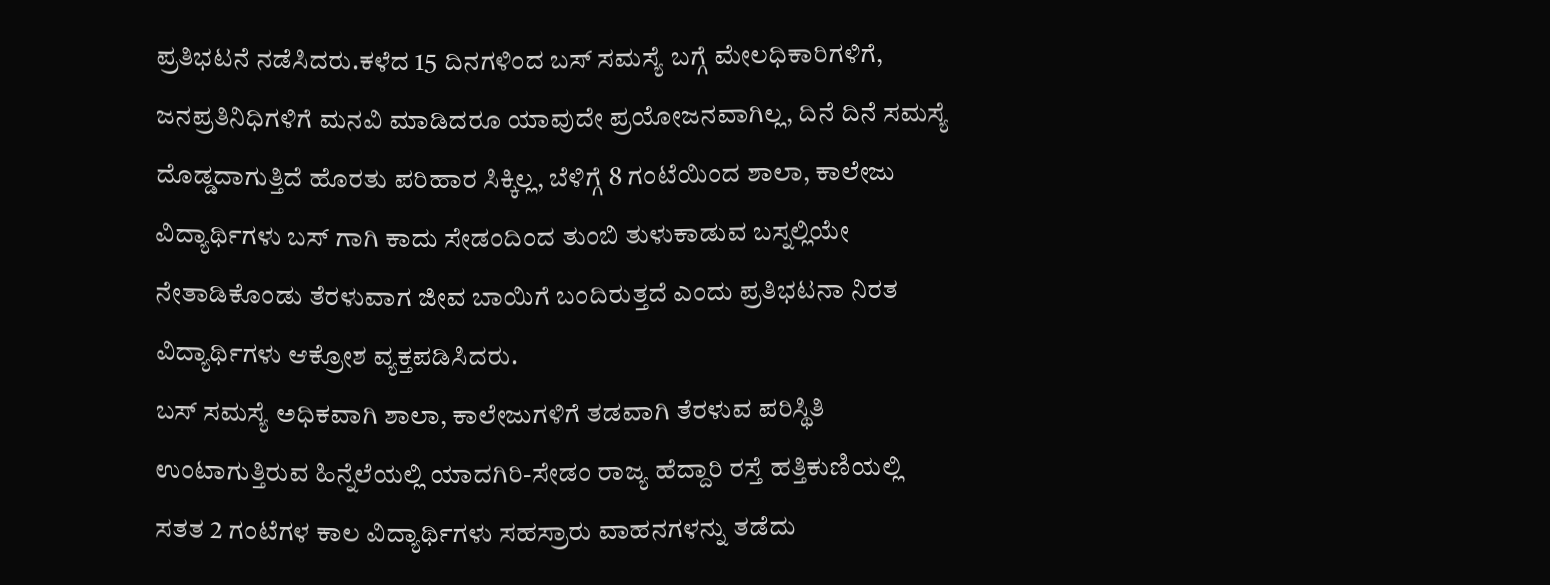ಪ್ರತಿಭಟನೆ ನಡೆಸಿದರು.ಕಳೆದ 15 ದಿನಗಳಿಂದ ಬಸ್ ಸಮಸ್ಯೆ ಬಗ್ಗೆ ಮೇಲಧಿಕಾರಿಗಳಿಗೆ, ಜನಪ್ರತಿನಿಧಿಗಳಿಗೆ ಮನವಿ ಮಾಡಿದರೂ ಯಾವುದೇ ಪ್ರಯೋಜನವಾಗಿಲ್ಲ, ದಿನೆ ದಿನೆ ಸಮಸ್ಯೆ ದೊಡ್ಡದಾಗುತ್ತಿದೆ ಹೊರತು ಪರಿಹಾರ ಸಿಕ್ಕಿಲ್ಲ, ಬೆಳಿಗ್ಗೆ 8 ಗಂಟೆಯಿಂದ ಶಾಲಾ, ಕಾಲೇಜು ವಿದ್ಯಾರ್ಥಿಗಳು ಬಸ್ ಗಾಗಿ ಕಾದು ಸೇಡಂದಿಂದ ತುಂಬಿ ತುಳುಕಾಡುವ ಬಸ್ನಲ್ಲಿಯೇ ನೇತಾಡಿಕೊಂಡು ತೆರಳುವಾಗ ಜೀವ ಬಾಯಿಗೆ ಬಂದಿರುತ್ತದೆ ಎಂದು ಪ್ರತಿಭಟನಾ ನಿರತ ವಿದ್ಯಾರ್ಥಿಗಳು ಆಕ್ರೋಶ ವ್ಯಕ್ತಪಡಿಸಿದರು.
ಬಸ್ ಸಮಸ್ಯೆ ಅಧಿಕವಾಗಿ ಶಾಲಾ, ಕಾಲೇಜುಗಳಿಗೆ ತಡವಾಗಿ ತೆರಳುವ ಪರಿಸ್ಥಿತಿ ಉಂಟಾಗುತ್ತಿರುವ ಹಿನ್ನೆಲೆಯಲ್ಲಿ ಯಾದಗಿರಿ-ಸೇಡಂ ರಾಜ್ಯ ಹೆದ್ದಾರಿ ರಸ್ತೆ ಹತ್ತಿಕುಣಿಯಲ್ಲಿ ಸತತ 2 ಗಂಟೆಗಳ ಕಾಲ ವಿದ್ಯಾರ್ಥಿಗಳು ಸಹಸ್ರಾರು ವಾಹನಗಳನ್ನು ತಡೆದು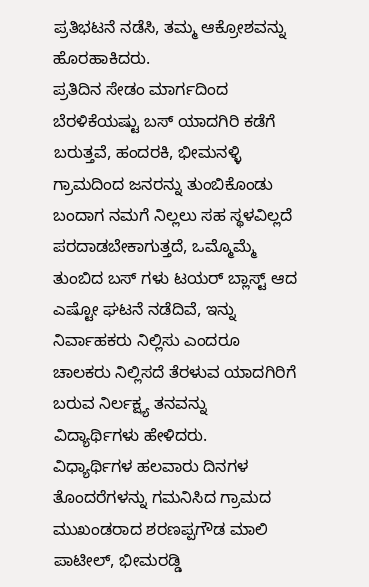ಪ್ರತಿಭಟನೆ ನಡೆಸಿ, ತಮ್ಮ ಆಕ್ರೋಶವನ್ನು ಹೊರಹಾಕಿದರು.
ಪ್ರತಿದಿನ ಸೇಡಂ ಮಾರ್ಗದಿಂದ ಬೆರಳಿಕೆಯಷ್ಟು ಬಸ್ ಯಾದಗಿರಿ ಕಡೆಗೆ ಬರುತ್ತವೆ, ಹಂದರಕಿ, ಭೀಮನಳ್ಳಿ ಗ್ರಾಮದಿಂದ ಜನರನ್ನು ತುಂಬಿಕೊಂಡು ಬಂದಾಗ ನಮಗೆ ನಿಲ್ಲಲು ಸಹ ಸ್ಥಳವಿಲ್ಲದೆ ಪರದಾಡಬೇಕಾಗುತ್ತದೆ, ಒಮ್ಮೊಮ್ಮೆ ತುಂಬಿದ ಬಸ್ ಗಳು ಟಯರ್ ಬ್ಲಾಸ್ಟ್ ಆದ ಎಷ್ಟೋ ಘಟನೆ ನಡೆದಿವೆ, ಇನ್ನು ನಿರ್ವಾಹಕರು ನಿಲ್ಲಿಸು ಎಂದರೂ ಚಾಲಕರು ನಿಲ್ಲಿಸದೆ ತೆರಳುವ ಯಾದಗಿರಿಗೆ ಬರುವ ನಿರ್ಲಕ್ಷ್ಯ ತನವನ್ನು ವಿದ್ಯಾರ್ಥಿಗಳು ಹೇಳಿದರು.
ವಿಧ್ಯಾರ್ಥಿಗಳ ಹಲವಾರು ದಿನಗಳ ತೊಂದರೆಗಳನ್ನು ಗಮನಿಸಿದ ಗ್ರಾಮದ ಮುಖಂಡರಾದ ಶರಣಪ್ಪಗೌಡ ಮಾಲಿ ಪಾಟೀಲ್, ಭೀಮರಡ್ಡಿ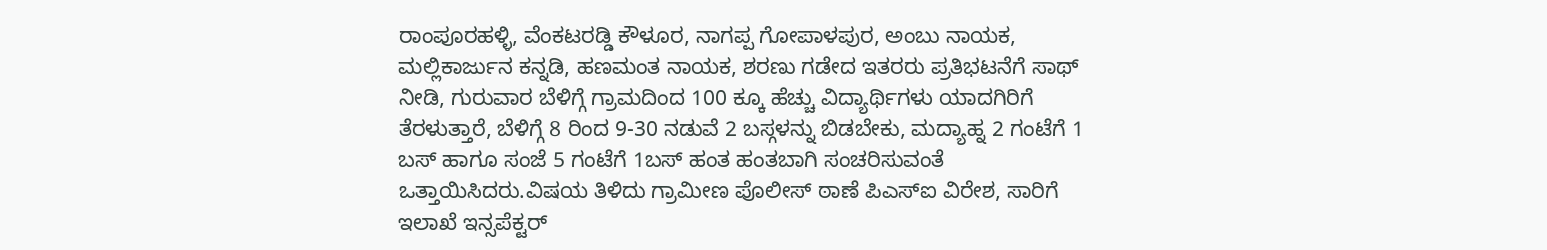ರಾಂಪೂರಹಳ್ಳಿ, ವೆಂಕಟರಡ್ಡಿ ಕೌಳೂರ, ನಾಗಪ್ಪ ಗೋಪಾಳಪುರ, ಅಂಬು ನಾಯಕ, ಮಲ್ಲಿಕಾರ್ಜುನ ಕನ್ನಡಿ, ಹಣಮಂತ ನಾಯಕ, ಶರಣು ಗಡೇದ ಇತರರು ಪ್ರತಿಭಟನೆಗೆ ಸಾಥ್ ನೀಡಿ, ಗುರುವಾರ ಬೆಳಿಗ್ಗೆ ಗ್ರಾಮದಿಂದ 100 ಕ್ಕೂ ಹೆಚ್ಚು ವಿದ್ಯಾರ್ಥಿಗಳು ಯಾದಗಿರಿಗೆ ತೆರಳುತ್ತಾರೆ, ಬೆಳಿಗ್ಗೆ 8 ರಿಂದ 9-30 ನಡುವೆ 2 ಬಸ್ಗಳನ್ನು ಬಿಡಬೇಕು, ಮದ್ಯಾಹ್ನ 2 ಗಂಟೆಗೆ 1 ಬಸ್ ಹಾಗೂ ಸಂಜೆ 5 ಗಂಟೆಗೆ 1ಬಸ್ ಹಂತ ಹಂತಬಾಗಿ ಸಂಚರಿಸುವಂತೆ ಒತ್ತಾಯಿಸಿದರು.ವಿಷಯ ತಿಳಿದು ಗ್ರಾಮೀಣ ಪೊಲೀಸ್ ಠಾಣೆ ಪಿಎಸ್ಐ ವಿರೇಶ, ಸಾರಿಗೆ ಇಲಾಖೆ ಇನ್ಸಪೆಕ್ಟರ್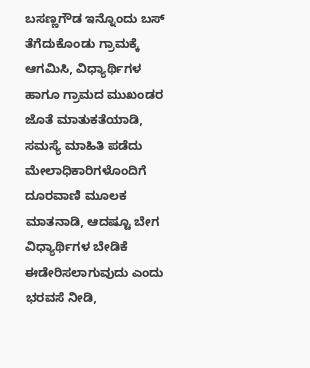ಬಸಣ್ಣಗೌಡ ಇನ್ನೊಂದು ಬಸ್ ತೆಗೆದುಕೊಂಡು ಗ್ರಾಮಕ್ಕೆ ಆಗಮಿಸಿ, ವಿಧ್ಯಾರ್ಥಿಗಳ ಹಾಗೂ ಗ್ರಾಮದ ಮುಖಂಡರ ಜೊತೆ ಮಾತುಕತೆಯಾಡಿ, ಸಮಸ್ಯೆ ಮಾಹಿತಿ ಪಡೆದು ಮೇಲಾಧಿಕಾರಿಗಳೊಂದಿಗೆ ದೂರವಾಣಿ ಮೂಲಕ ಮಾತನಾಡಿ, ಆದಷ್ಟೂ ಬೇಗ ವಿಧ್ಯಾರ್ಥಿಗಳ ಬೇಡಿಕೆ ಈಡೇರಿಸಲಾಗುವುದು ಎಂದು ಭರವಸೆ ನೀಡಿ,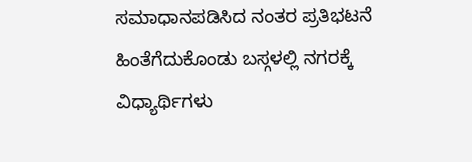ಸಮಾಧಾನಪಡಿಸಿದ ನಂತರ ಪ್ರತಿಭಟನೆ ಹಿಂತೆಗೆದುಕೊಂಡು ಬಸ್ಗಳಲ್ಲಿ ನಗರಕ್ಕೆ ವಿಧ್ಯಾರ್ಥಿಗಳು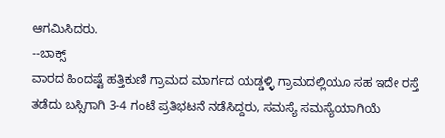ಆಗಮಿಸಿದರು.
--ಬಾಕ್ಸ್
ವಾರದ ಹಿಂದಷ್ಟೆ ಹತ್ತಿಕುಣಿ ಗ್ರಾಮದ ಮಾರ್ಗದ ಯಡ್ಡಳ್ಳಿ ಗ್ರಾಮದಲ್ಲಿಯೂ ಸಹ ಇದೇ ರಸ್ತೆ ತಡೆದು ಬಸ್ಸಿಗಾಗಿ 3-4 ಗಂಟೆ ಪ್ರತಿಭಟನೆ ನಡೆಸಿದ್ದರು, ಸಮಸ್ಯೆ ಸಮಸ್ಯೆಯಾಗಿಯೆ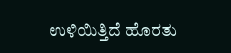ಉಳಿಯಿತ್ತಿದೆ ಹೊರತು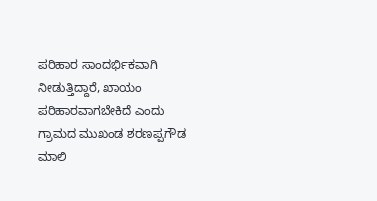ಪರಿಹಾರ ಸಾಂದರ್ಭಿಕವಾಗಿ ನೀಡುತ್ತಿದ್ದಾರೆ, ಖಾಯಂ ಪರಿಹಾರವಾಗಬೇಕಿದೆ ಎಂದು ಗ್ರಾಮದ ಮುಖಂಡ ಶರಣಪ್ಪಗೌಡ ಮಾಲಿ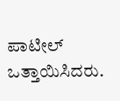ಪಾಟೀಲ್ ಒತ್ತಾಯಿಸಿದರು.